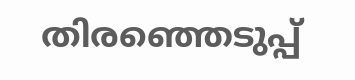തിരഞ്ഞെടുപ്പ്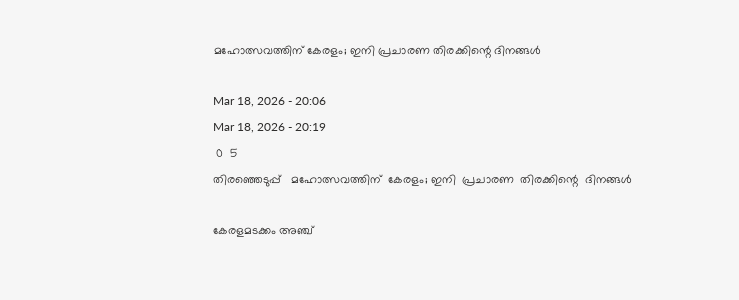മഹോത്സവത്തിന് കേരളം; ഇനി പ്രചാരണ തിരക്കിന്റെ ദിനങ്ങൾ

Mar 18, 2026 - 20:06
Mar 18, 2026 - 20:19
 0  5
തിരഞ്ഞെടുപ്പ്   മഹോത്സവത്തിന്  കേരളം; ഇനി  പ്രചാരണ  തിരക്കിന്റെ  ദിനങ്ങൾ

കേരളമടക്കം അഞ്ച്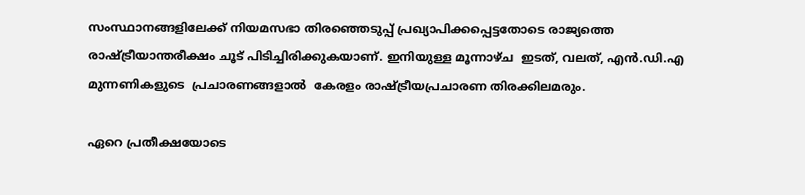സംസ്ഥാനങ്ങളിലേക്ക് നിയമസഭാ തിരഞ്ഞെടുപ്പ് പ്രഖ്യാപിക്കപ്പെട്ടതോടെ രാജ്യത്തെ  രാഷ്ട്രീയാന്തരീക്ഷം ചൂട് പിടിച്ചിരിക്കുകയാണ്. ഇനിയുള്ള മൂന്നാഴ്ച  ഇടത്, വലത്, എൻ.ഡി.എ മുന്നണികളുടെ  പ്രചാരണങ്ങളാൽ  കേരളം രാഷ്ട്രീയപ്രചാരണ തിരക്കിലമരും.

ഏറെ പ്രതീക്ഷയോടെ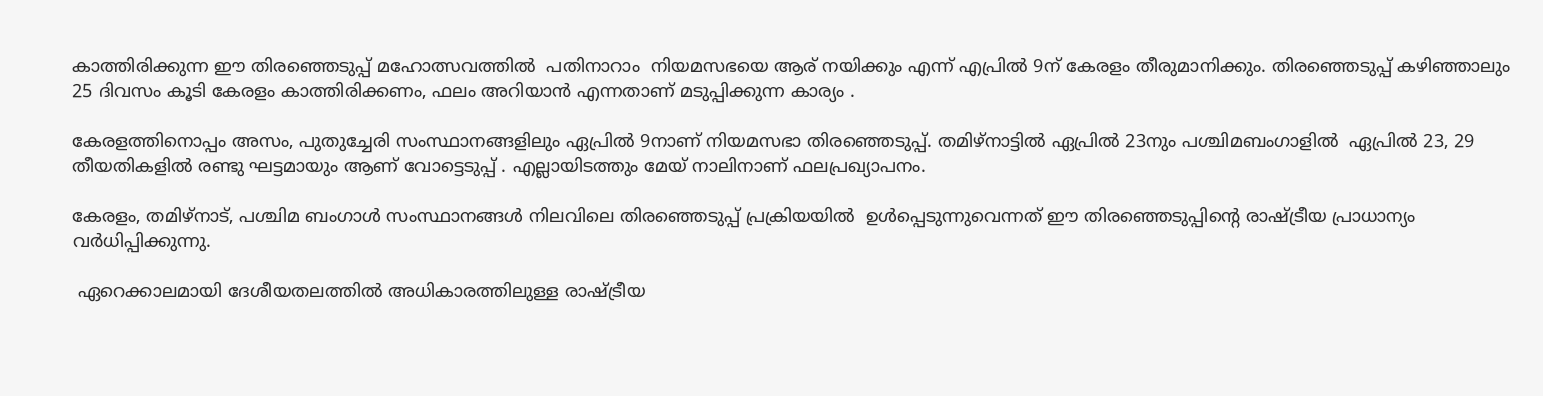കാത്തിരിക്കുന്ന ഈ തിരഞ്ഞെടുപ്പ് മഹോത്സവത്തിൽ  പതിനാറാം  നിയമസഭയെ ആര് നയിക്കും എന്ന് എപ്രിൽ 9ന് കേരളം തീരുമാനിക്കും. തിരഞ്ഞെടുപ്പ് കഴിഞ്ഞാലും 25 ദിവസം കൂടി കേരളം കാത്തിരിക്കണം, ഫലം അറിയാൻ എന്നതാണ് മടുപ്പിക്കുന്ന കാര്യം .

കേരളത്തിനൊപ്പം അസം, പുതുച്ചേരി സംസ്ഥാനങ്ങളിലും ഏപ്രിൽ 9നാണ് നിയമസഭാ തിരഞ്ഞെടുപ്പ്. തമിഴ്‌നാട്ടിൽ ഏപ്രിൽ 23നും പശ്ചിമബംഗാളിൽ  ഏപ്രിൽ 23, 29 തീയതികളിൽ രണ്ടു ഘട്ടമായും ആണ് വോട്ടെടുപ്പ് . എല്ലായിടത്തും മേയ് നാലിനാണ് ഫലപ്രഖ്യാപനം.

കേരളം, തമിഴ്‌നാട്, പശ്ചിമ ബംഗാള്‍ സംസ്ഥാനങ്ങള്‍ നിലവിലെ തിരഞ്ഞെടുപ്പ് പ്രക്രിയയിൽ  ഉള്‍പ്പെടുന്നുവെന്നത് ഈ തിരഞ്ഞെടുപ്പിന്റെ രാഷ്ട്രീയ പ്രാധാന്യം വര്‍ധിപ്പിക്കുന്നു.

 ഏറെക്കാലമായി ദേശീയതലത്തില്‍ അധികാരത്തിലുള്ള രാഷ്ട്രീയ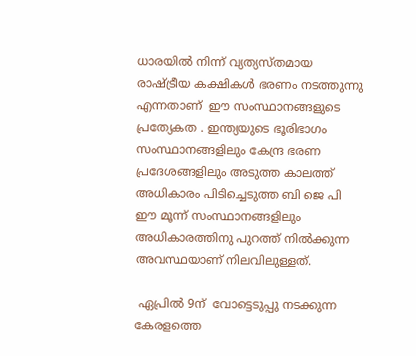ധാരയില്‍ നിന്ന് വ്യത്യസ്തമായ രാഷ്ട്രീയ കക്ഷികള്‍ ഭരണം നടത്തുന്നു എന്നതാണ്  ഈ സംസ്ഥാനങ്ങളുടെ പ്രത്യേകത . ഇന്ത്യയുടെ ഭൂരിഭാഗം സംസ്ഥാനങ്ങളിലും കേന്ദ്ര ഭരണ പ്രദേശങ്ങളിലും അടുത്ത കാലത്ത്  അധികാരം പിടിച്ചെടുത്ത ബി ജെ പി  ഈ മൂന്ന് സംസ്ഥാനങ്ങളിലും  അധികാരത്തിനു പുറത്ത് നില്‍ക്കുന്ന  അവസ്ഥയാണ് നിലവിലുള്ളത്.

 ഏപ്രിൽ 9ന്  വോട്ടെടുപ്പു നടക്കുന്ന കേരളത്തെ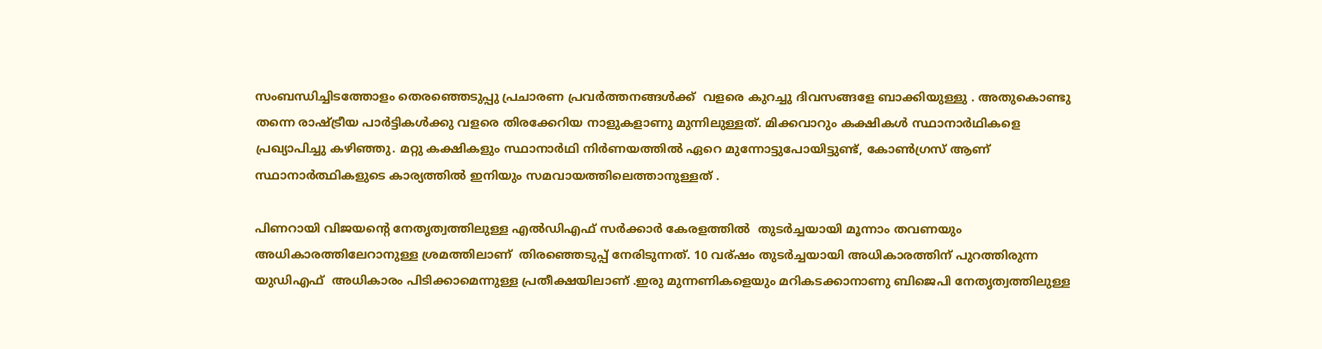സംബന്ധിച്ചിടത്തോളം തെരഞ്ഞെടുപ്പു പ്രചാരണ പ്രവർത്തനങ്ങൾക്ക്  വളരെ കുറച്ചു ദിവസങ്ങളേ ബാക്കിയുള്ളു . അതുകൊണ്ടു തന്നെ രാഷ്‌ട്രീയ പാർട്ടികൾക്കു വളരെ തിരക്കേറിയ നാളുകളാണു മുന്നിലുള്ളത്. മിക്കവാറും കക്ഷികൾ സ്ഥാനാർഥികളെ പ്രഖ്യാപിച്ചു കഴിഞ്ഞു. മറ്റു കക്ഷികളും സ്ഥാനാർഥി നിർണയത്തിൽ ഏറെ മുന്നോട്ടുപോയിട്ടുണ്ട്, കോൺഗ്രസ് ആണ് സ്ഥാനാർത്ഥികളുടെ കാര്യത്തിൽ ഇനിയും സമവായത്തിലെത്താനുള്ളത് .

പിണറായി വിജയന്‍റെ നേതൃത്വത്തിലുള്ള എൽഡിഎഫ് സർക്കാർ കേരളത്തിൽ  തുടർച്ചയായി മൂന്നാം തവണയും അധികാരത്തിലേറാനുള്ള ശ്രമത്തിലാണ്  തിരഞ്ഞെടുപ്പ് നേരിടുന്നത്. 10 വര്ഷം തുടർച്ചയായി അധികാരത്തിന് പുറത്തിരുന്ന   യുഡിഎഫ്  അധികാരം പിടിക്കാമെന്നുള്ള പ്രതീക്ഷയിലാണ് .ഇരു മുന്നണികളെയും മറികടക്കാനാണു ബിജെപി നേതൃത്വത്തിലുള്ള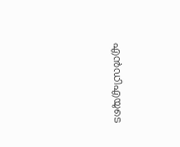എന്‍ഡിഎയുടെ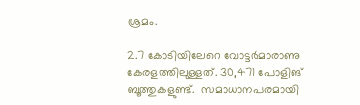ശ്രമം.

2.7 കോടിയിലേറെ വോട്ടർമാരാണു കേരളത്തിലുള്ളത്. 30,471 പോളിങ് ബൂത്തുകളുണ്ട്.  സമാധാനപരമായി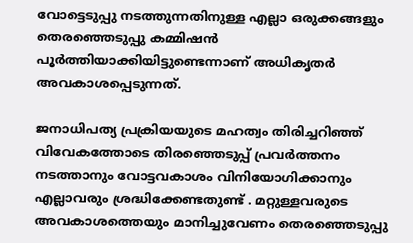വോട്ടെടുപ്പു നടത്തുന്നതിനുള്ള എല്ലാ ഒരുക്കങ്ങളും തെരഞ്ഞെടുപ്പു കമ്മിഷൻ പൂർത്തിയാക്കിയിട്ടുണ്ടെന്നാണ് അധികൃതർ അവകാശപ്പെടുന്നത്.

ജനാധിപത്യ പ്രക്രിയയുടെ മഹത്വം തിരിച്ചറിഞ്ഞ് വിവേകത്തോടെ തിരഞ്ഞെടുപ്പ് പ്രവർത്തനം നടത്താനും വോട്ടവകാശം വിനിയോഗിക്കാനും  എല്ലാവരും ശ്രദ്ധിക്കേണ്ടതുണ്ട് . മറ്റുള്ളവരുടെ അവകാശത്തെയും മാനിച്ചുവേണം‍ തെരഞ്ഞെടുപ്പു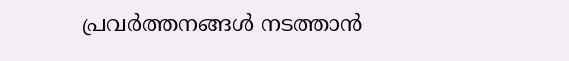പ്രവർത്തനങ്ങൾ നടത്താൻ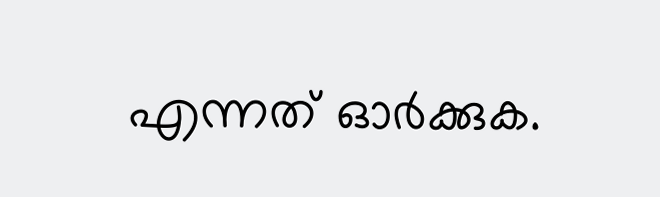എന്നത് ഓർക്കുക.